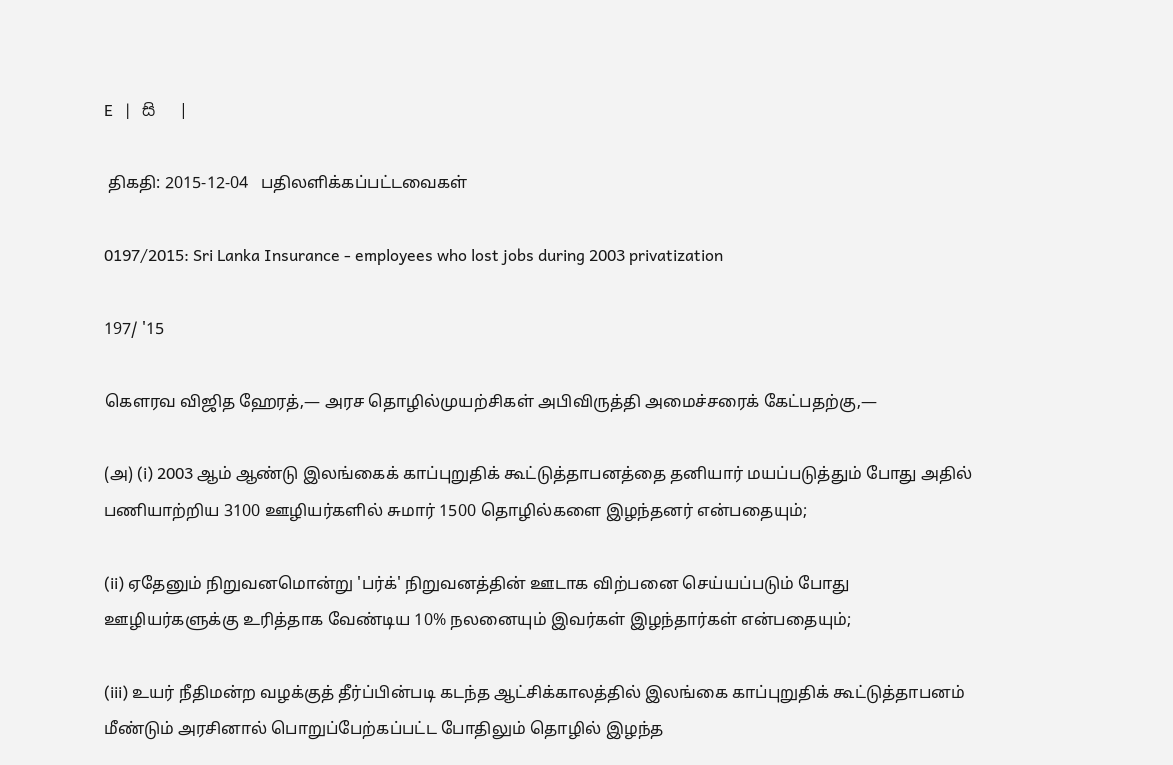E   |   සි   |

 திகதி: 2015-12-04   பதிலளிக்கப்பட்டவைகள்

0197/2015: Sri Lanka Insurance - employees who lost jobs during 2003 privatization

197/ '15

கௌரவ விஜித ஹேரத்,— அரச தொழில்முயற்சிகள் அபிவிருத்தி அமைச்சரைக் கேட்பதற்கு,—

(அ) (i) 2003 ஆம் ஆண்டு இலங்கைக் காப்புறுதிக் கூட்டுத்தாபனத்தை தனியார் மயப்படுத்தும் போது அதில் பணியாற்றிய 3100 ஊழியர்களில் சுமார் 1500 தொழில்களை இழந்தனர் என்பதையும்;

(ii) ஏதேனும் நிறுவனமொன்று 'பர்க்' நிறுவனத்தின் ஊடாக விற்பனை செய்யப்படும் போது ஊழியர்களுக்கு உரித்தாக வேண்டிய 10% நலனையும் இவர்கள் இழந்தார்கள் என்பதையும்;

(iii) உயர் நீதிமன்ற வழக்குத் தீர்ப்பின்படி கடந்த ஆட்சிக்காலத்தில் இலங்கை காப்புறுதிக் கூட்டுத்தாபனம் மீண்டும் அரசினால் பொறுப்பேற்கப்பட்ட போதிலும் தொழில் இழந்த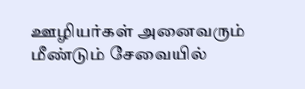ஊழியர்கள் அனைவரும் மீண்டும் சேவையில்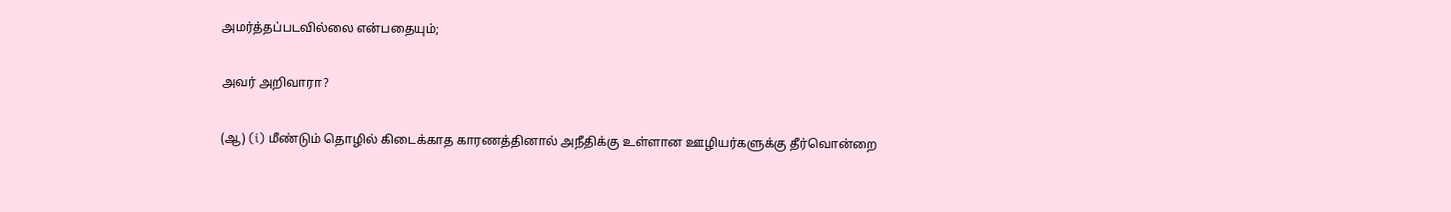அமர்த்தப்படவில்லை என்பதையும்;

அவர் அறிவாரா?

(ஆ) (i) மீண்டும் தொழில் கிடைக்காத காரணத்தினால் அநீதிக்கு உள்ளான ஊழியர்களுக்கு தீர்வொன்றை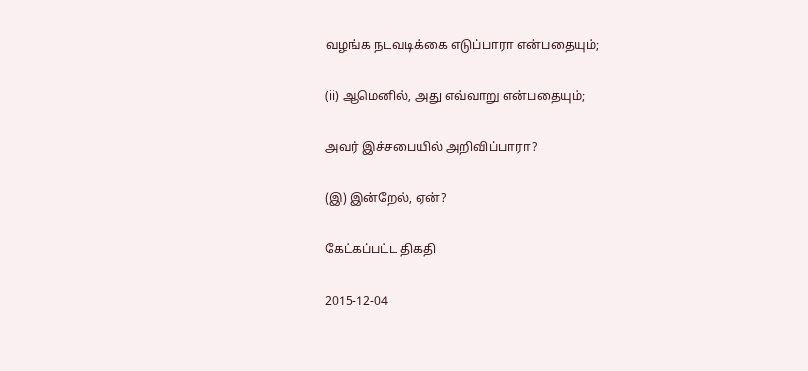வழங்க நடவடிக்கை எடுப்பாரா என்பதையும்;

(ii) ஆமெனில், அது எவ்வாறு என்பதையும்;

அவர் இச்சபையில் அறிவிப்பாரா?

(இ) இன்றேல், ஏன்?

கேட்கப்பட்ட திகதி

2015-12-04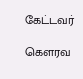கேட்டவர்

கௌரவ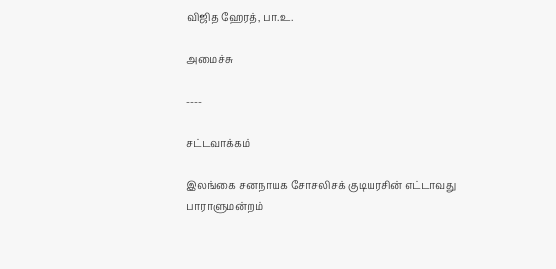விஜித ஹேரத், பா.உ.

அமைச்சு

----

சட்டவாக்கம்

இலங்கை சனநாயக சோசலிசக் குடியரசின் எட்டாவது பாராளுமன்றம்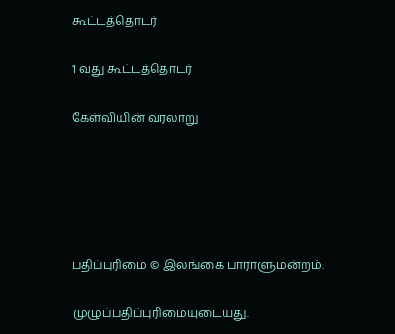கூட்டத்தொடர்

1 வது கூட்டத்தொடர்

கேள்வியின் வரலாறு





பதிப்புரிமை © இலங்கை பாராளுமன்றம்.

முழுப்பதிப்புரிமையுடையது.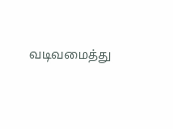வடிவமைத்து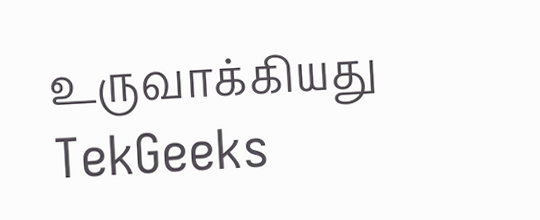உருவாக்கியது  TekGeeks